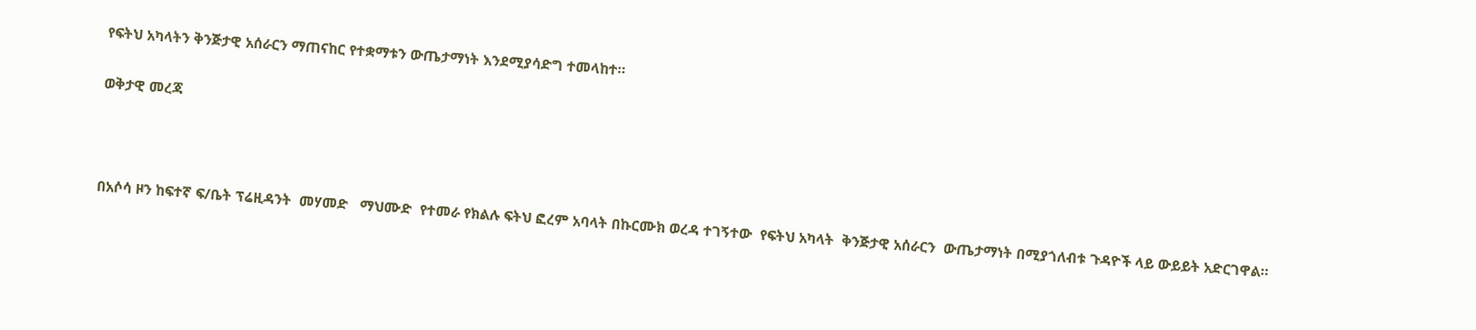የፍትህ አካላትን ቅንጅታዊ አሰራርን ማጠናከር የተቋማቱን ውጤታማነት እንደሚያሳድግ ተመላከተ፡፡

ወቅታዊ መረጃ



በአሶሳ ዞን ከፍተኛ ፍ/ቤት ፕሬዚዳንት  መሃመድ   ማህሙድ  የተመራ የክልሉ ፍትህ ፎረም አባላት በኩርሙክ ወረዳ ተገኝተው  የፍትህ አካላት  ቅንጅታዊ አሰራርን  ውጤታማነት በሚያጎለብቱ ጉዳዮች ላይ ውይይት አድርገዋል፡፡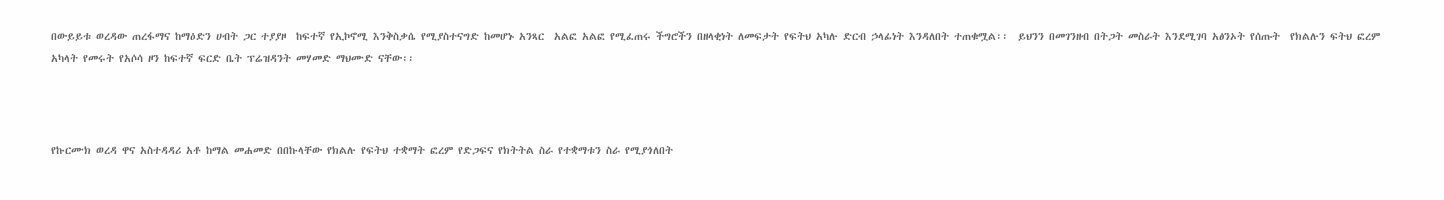በውይይቱ ወረዳው ጠረፋማና ከማዕድን ሀብት ጋር ተያያዞ  ከፍተኛ የኢኮኖሚ እንቅስቃሴ የሚያስተናግድ ከመሆኑ አንጻር  አልፎ አልፎ የሚፈጠሩ ችግሮችን በዘላቂነት ለመፍታት የፍትህ አካሉ ድርብ ኃላፊነት እንዳለበት ተጠቁሟል፡፡  ይህንን በመገንዘብ በትጋት መስራት እንደሚገባ አፅንኦት የሰጡት  የክልሉን ፍትህ ፎረም አካላት የመሩት የአሶሳ ዞን ከፍተኛ ፍርድ ቤት ፕሬዝዳንት መሃመድ ማህሙድ ናቸው፡፡



የኩርሙክ ወረዳ ዋና አስተዳዳሪ አቶ ከማል መሐመድ በበኩላቸው የክልሉ የፍትህ ተቋማት ፎረም የድጋፍና የክትትል ስራ የተቋማቱን ስራ የሚያጎለበት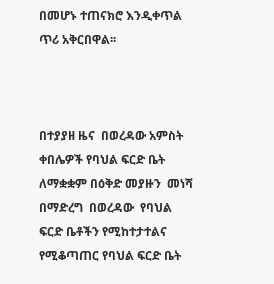በመሆኑ ተጠናክሮ እንዲቀጥል ጥሪ አቅርበዋል፡፡



በተያያዘ ዜና  በወረዳው አምስት ቀበሌዎች የባህል ፍርድ ቤት ለማቋቋም በዕቅድ መያዙን  መነሻ በማድረግ  በወረዳው  የባህል ፍርድ ቤቶችን የሚከተታተልና የሚቆጣጠር የባህል ፍርድ ቤት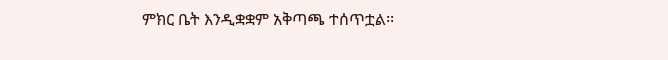ምክር ቤት እንዲቋቋም አቅጣጫ ተሰጥቷል፡፡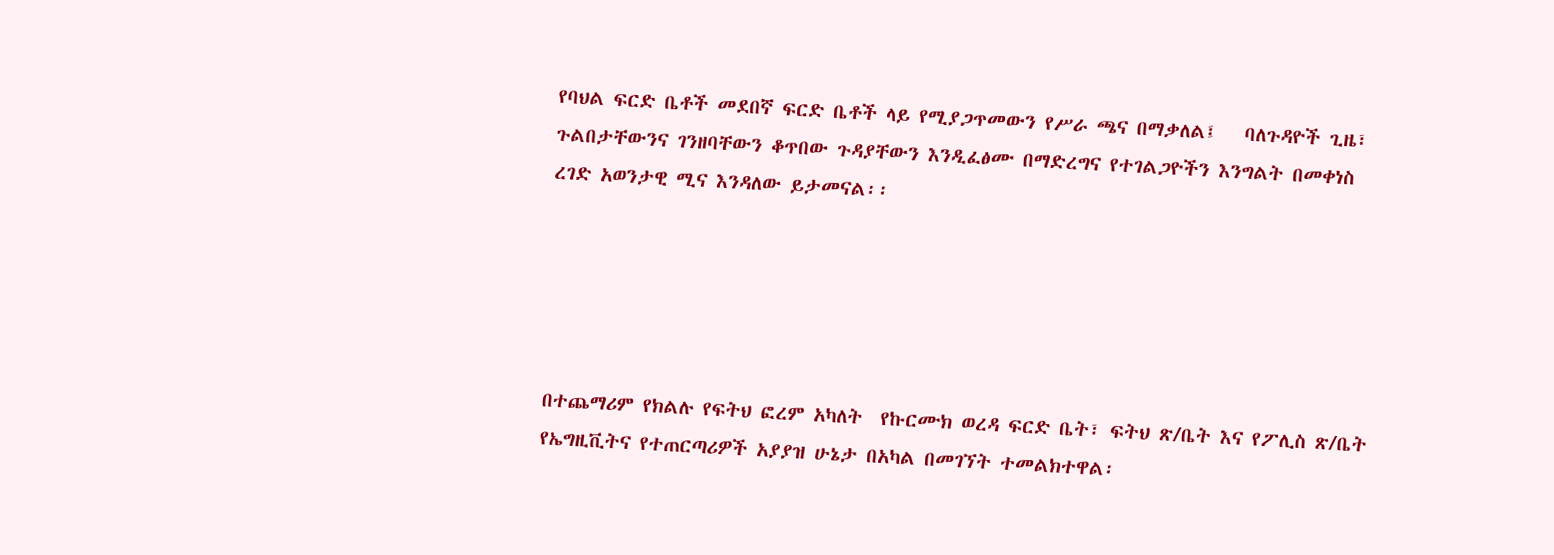የባህል ፍርድ ቤቶች መደበኛ ፍርድ ቤቶች ላይ የሚያጋጥመውን የሥራ ጫና በማቃለል፤   ባለጉዳዮች ጊዜ፣ ጉልበታቸውንና ገንዘባቸውን ቆጥበው ጉዳያቸውን እንዲፈፅሙ በማድረግና የተገልጋዮችን እንግልት በመቀነስ ረገድ አወንታዊ ሚና እንዳለው ይታመናል፡፡





በተጨማሪም የክልሉ የፍትህ ፎረም አካለት  የኩርሙክ ወረዳ ፍርድ ቤት፣ ፍትህ ጽ/ቤት እና የፖሊስ ጽ/ቤት የኤግዚቪትና የተጠርጣሪዎች አያያዝ ሁኔታ በአካል በመገኘት ተመልክተዋል፡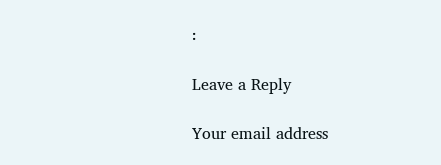፡

Leave a Reply

Your email address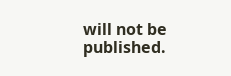will not be published.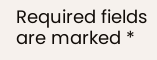Required fields are marked *